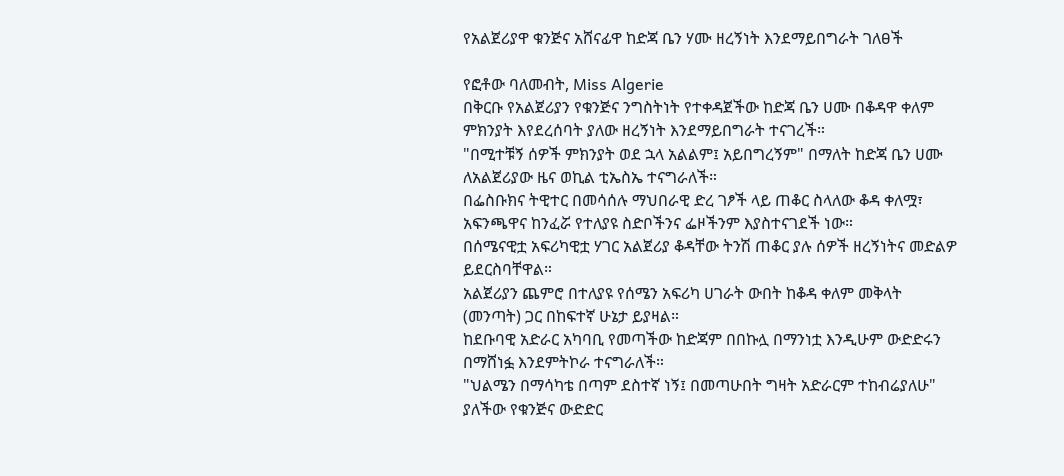የአልጀሪያዋ ቁንጅና አሸናፊዋ ከድጃ ቤን ሃሙ ዘረኝነት እንደማይበግራት ገለፀች

የፎቶው ባለመብት, Miss Algerie
በቅርቡ የአልጀሪያን የቁንጅና ንግስትነት የተቀዳጀችው ከድጃ ቤን ሀሙ በቆዳዋ ቀለም ምክንያት እየደረሰባት ያለው ዘረኝነት እንደማይበግራት ተናገረች።
"በሚተቹኝ ሰዎች ምክንያት ወደ ኋላ አልልም፤ አይበግረኝም" በማለት ከድጃ ቤን ሀሙ ለአልጀሪያው ዜና ወኪል ቲኤስኤ ተናግራለች።
በፌስቡክና ትዊተር በመሳሰሉ ማህበራዊ ድረ ገፆች ላይ ጠቆር ስላለው ቆዳ ቀለሟ፣ አፍንጫዋና ከንፈሯ የተለያዩ ስድቦችንና ፌዞችንም እያስተናገደች ነው።
በሰሜናዊቷ አፍሪካዊቷ ሃገር አልጀሪያ ቆዳቸው ትንሽ ጠቆር ያሉ ሰዎች ዘረኝነትና መድልዎ ይደርስባቸዋል።
አልጀሪያን ጨምሮ በተለያዩ የሰሜን አፍሪካ ሀገራት ውበት ከቆዳ ቀለም መቅላት (መንጣት) ጋር በከፍተኛ ሁኔታ ይያዛል።
ከደቡባዊ አድራር አካባቢ የመጣችው ከድጃም በበኩሏ በማንነቷ እንዲሁም ውድድሩን በማሸነፏ እንደምትኮራ ተናግራለች።
"ህልሜን በማሳካቴ በጣም ደስተኛ ነኝ፤ በመጣሁበት ግዛት አድራርም ተከብሬያለሁ" ያለችው የቁንጅና ውድድር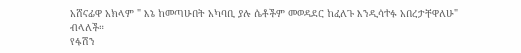አሸናፊዋ አክላም " እኔ ከመጣሁበት አካባቢ ያሉ ሴቶችም መወዳደር ከፈለጉ እንዲሳተፉ አበረታቸዋለሁ" ብላለች።
የፋሽን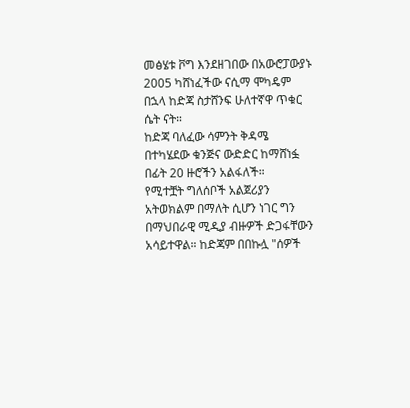መፅሄቱ ቮግ እንደዘገበው በአውሮፓውያኑ 2005 ካሸነፈችው ናሲማ ሞካዴም በኋላ ከድጃ ስታሸንፍ ሁለተኛዋ ጥቁር ሴት ናት።
ከድጃ ባለፈው ሳምንት ቅዳሜ በተካሄደው ቁንጅና ውድድር ከማሸነፏ በፊት 20 ዙሮችን አልፋለች።
የሚተቿት ግለሰቦች አልጀሪያን አትወክልም በማለት ሲሆን ነገር ግን በማህበራዊ ሚዲያ ብዙዎች ድጋፋቸውን አሳይተዋል። ከድጃም በበኩሏ "ሰዎች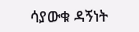ሳያውቁ ዳኝነት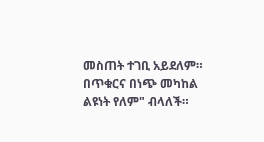መስጠት ተገቢ አይደለም። በጥቁርና በነጭ መካከል ልዩነት የለም" ብላለች።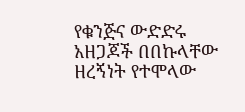የቁንጅና ውድድሩ አዘጋጆች በበኩላቸው ዘረኝነት የተሞላው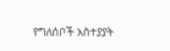የግለሰቦች አስተያያት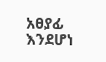አፀያፊ እንደሆነ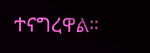ተናግረዋል።